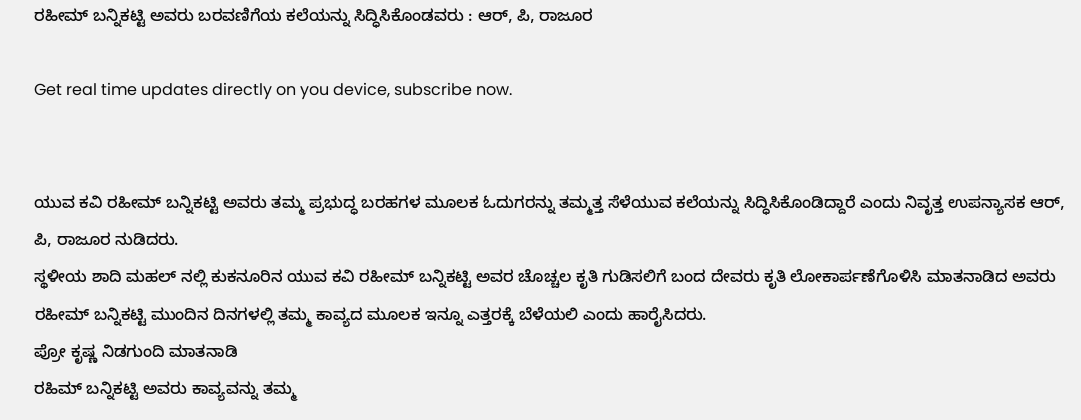ರಹೀಮ್ ಬನ್ನಿಕಟ್ಟಿ ಅವರು ಬರವಣಿಗೆಯ ಕಲೆಯನ್ನು ಸಿದ್ಧಿಸಿಕೊಂಡವರು : ಆರ್, ಪಿ, ರಾಜೂರ

Get real time updates directly on you device, subscribe now.


ಯುವ ಕವಿ ರಹೀಮ್ ಬನ್ನಿಕಟ್ಟಿ ಅವರು ತಮ್ಮ ಪ್ರಭುದ್ಧ ಬರಹಗಳ ಮೂಲಕ ಓದುಗರನ್ನು ತಮ್ಮತ್ತ ಸೆಳೆಯುವ ಕಲೆಯನ್ನು ಸಿದ್ಧಿಸಿಕೊಂಡಿದ್ದಾರೆ ಎಂದು ನಿವೃತ್ತ ಉಪನ್ಯಾಸಕ ಆರ್, ಪಿ, ರಾಜೂರ ನುಡಿದರು.
ಸ್ಥಳೀಯ ಶಾದಿ ಮಹಲ್ ನಲ್ಲಿ ಕುಕನೂರಿನ ಯುವ ಕವಿ ರಹೀಮ್ ಬನ್ನಿಕಟ್ಟಿ ಅವರ ಚೊಚ್ಚಲ ಕೃತಿ ಗುಡಿಸಲಿಗೆ ಬಂದ ದೇವರು ಕೃತಿ ಲೋಕಾರ್ಪಣೆಗೊಳಿಸಿ ಮಾತನಾಡಿದ ಅವರು ರಹೀಮ್ ಬನ್ನಿಕಟ್ಟಿ ಮುಂದಿನ ದಿನಗಳಲ್ಲಿ ತಮ್ಮ ಕಾವ್ಯದ ಮೂಲಕ ಇನ್ನೂ ಎತ್ತರಕ್ಕೆ ಬೆಳೆಯಲಿ ಎಂದು ಹಾರೈಸಿದರು.
ಪ್ರೋ ಕೃಷ್ಣ ನಿಡಗುಂದಿ ಮಾತನಾಡಿ
ರಹಿಮ್ ಬನ್ನಿಕಟ್ಟಿ ಅವರು ಕಾವ್ಯವನ್ನು ತಮ್ಮ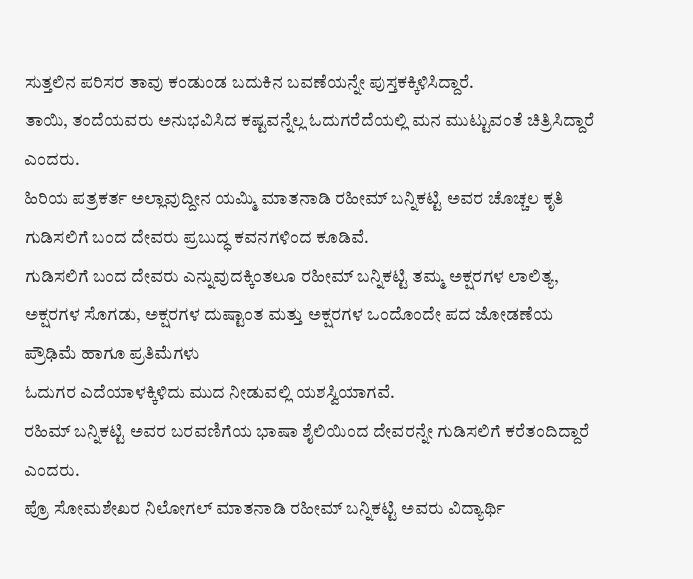ಸುತ್ತಲಿನ ಪರಿಸರ ತಾವು ಕಂಡುಂಡ ಬದುಕಿನ ಬವಣೆಯನ್ನೇ ಪುಸ್ತಕಕ್ಕಿಳಿಸಿದ್ದಾರೆ.
ತಾಯಿ, ತಂದೆಯವರು ಅನುಭವಿಸಿದ ಕಷ್ಟವನ್ನೆಲ್ಲ ಓದುಗರೆದೆಯಲ್ಲಿ ಮನ ಮುಟ್ಟುವಂತೆ ಚಿತ್ರಿಸಿದ್ದಾರೆ ಎಂದರು.
ಹಿರಿಯ ಪತ್ರಕರ್ತ ಅಲ್ಲಾವುದ್ದೀನ ಯಮ್ಮಿ ಮಾತನಾಡಿ ರಹೀಮ್ ಬನ್ನಿಕಟ್ಟಿ ಅವರ ಚೊಚ್ಚಲ ಕೃತಿ ಗುಡಿಸಲಿಗೆ ಬಂದ ದೇವರು ಪ್ರಬುದ್ಧ ಕವನಗಳಿಂದ ಕೂಡಿವೆ.
ಗುಡಿಸಲಿಗೆ ಬಂದ ದೇವರು ಎನ್ನುವುದಕ್ಕಿಂತಲೂ ರಹೀಮ್ ಬನ್ನಿಕಟ್ಟಿ ತಮ್ಮ ಅಕ್ಷರಗಳ ಲಾಲಿತ್ಯ,
ಅಕ್ಷರಗಳ ಸೊಗಡು, ಅಕ್ಷರಗಳ ದುಷ್ಟಾಂತ ಮತ್ತು ಅಕ್ಷರಗಳ ಒಂದೊಂದೇ ಪದ ಜೋಡಣೆಯ ಪ್ರೌಢಿಮೆ ಹಾಗೂ ಪ್ರತಿಮೆಗಳು
ಓದುಗರ ಎದೆಯಾಳಕ್ಕಿಳಿದು ಮುದ ನೀಡುವಲ್ಲಿ ಯಶಸ್ವಿಯಾಗವೆ.
ರಹಿಮ್ ಬನ್ನಿಕಟ್ಟಿ ಅವರ ಬರವಣಿಗೆಯ ಭಾಷಾ ಶೈಲಿಯಿಂದ ದೇವರನ್ನೇ ಗುಡಿಸಲಿಗೆ ಕರೆತಂದಿದ್ದಾರೆ ಎಂದರು.
ಪ್ರೊ ಸೋಮಶೇಖರ ನಿಲೋಗಲ್ ಮಾತನಾಡಿ ರಹೀಮ್ ಬನ್ನಿಕಟ್ಟಿ ಅವರು ವಿದ್ಯಾರ್ಥಿ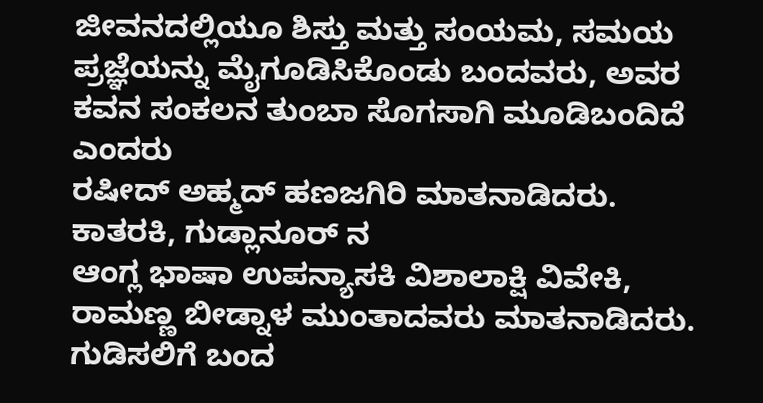ಜೀವನದಲ್ಲಿಯೂ ಶಿಸ್ತು ಮತ್ತು ಸಂಯಮ, ಸಮಯ ಪ್ರಜ್ಞೆಯನ್ನು ಮೈಗೂಡಿಸಿಕೊಂಡು ಬಂದವರು, ಅವರ ಕವನ ಸಂಕಲನ ತುಂಬಾ ಸೊಗಸಾಗಿ ಮೂಡಿಬಂದಿದೆ ಎಂದರು
ರಷೀದ್ ಅಹ್ಮದ್ ಹಣಜಗಿರಿ ಮಾತನಾಡಿದರು.
ಕಾತರಕಿ, ಗುಡ್ಲಾನೂರ್ ನ
ಆಂಗ್ಲ ಭಾಷಾ ಉಪನ್ಯಾಸಕಿ ವಿಶಾಲಾಕ್ಷಿ ವಿವೇಕಿ, ರಾಮಣ್ಣ ಬೀಡ್ನಾಳ ಮುಂತಾದವರು ಮಾತನಾಡಿದರು.
ಗುಡಿಸಲಿಗೆ ಬಂದ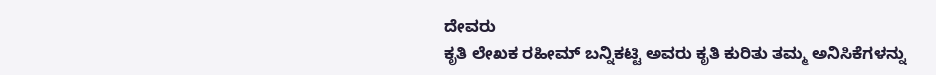ದೇವರು
ಕೃತಿ ಲೇಖಕ ರಹೀಮ್ ಬನ್ನಿಕಟ್ಟಿ ಅವರು ಕೃತಿ ಕುರಿತು ತಮ್ಮ ಅನಿಸಿಕೆಗಳನ್ನು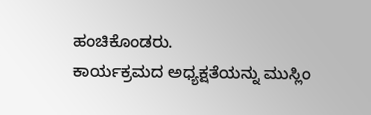ಹಂಚಿಕೊಂಡರು.
ಕಾರ್ಯಕ್ರಮದ ಅಧ್ಯಕ್ಷತೆಯನ್ನು ಮುಸ್ಲಿಂ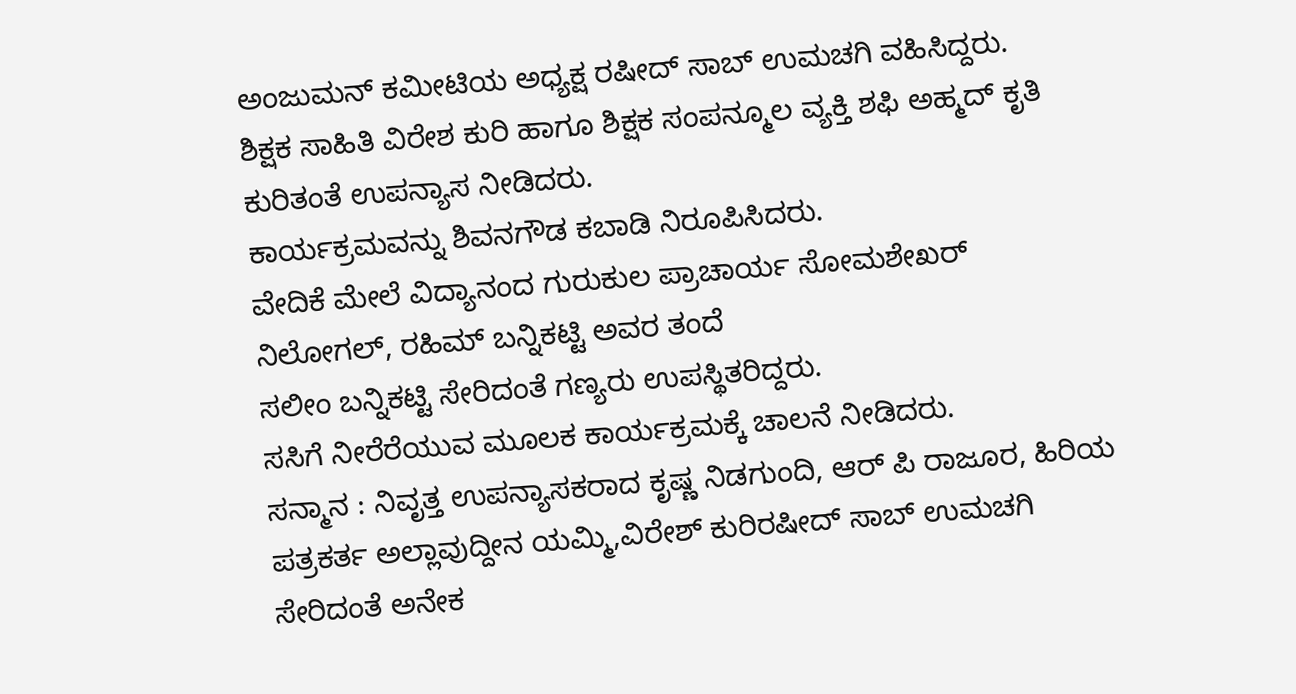ಅಂಜುಮನ್ ಕಮೀಟಿಯ ಅಧ್ಯಕ್ಷ ರಷೀದ್ ಸಾಬ್ ಉಮಚಗಿ ವಹಿಸಿದ್ದರು.
ಶಿಕ್ಷಕ ಸಾಹಿತಿ ವಿರೇಶ ಕುರಿ ಹಾಗೂ ಶಿಕ್ಷಕ ಸಂಪನ್ಮೂಲ ವ್ಯಕ್ತಿ ಶಫಿ ಅಹ್ಮದ್ ಕೃತಿ ಕುರಿತಂತೆ ಉಪನ್ಯಾಸ ನೀಡಿದರು.
ಕಾರ್ಯಕ್ರಮವನ್ನು ಶಿವನಗೌಡ ಕಬಾಡಿ ನಿರೂಪಿಸಿದರು.
ವೇದಿಕೆ ಮೇಲೆ ವಿದ್ಯಾನಂದ ಗುರುಕುಲ ಪ್ರಾಚಾರ್ಯ ಸೋಮಶೇಖರ್ ನಿಲೋಗಲ್, ರಹಿಮ್ ಬನ್ನಿಕಟ್ಟಿ ಅವರ ತಂದೆ
ಸಲೀಂ ಬನ್ನಿಕಟ್ಟಿ ಸೇರಿದಂತೆ ಗಣ್ಯರು ಉಪಸ್ಥಿತರಿದ್ದರು.
ಸಸಿಗೆ ನೀರೆರೆಯುವ ಮೂಲಕ ಕಾರ್ಯಕ್ರಮಕ್ಕೆ ಚಾಲನೆ ನೀಡಿದರು.
ಸನ್ಮಾನ : ನಿವೃತ್ತ ಉಪನ್ಯಾಸಕರಾದ ಕೃಷ್ಣ ನಿಡಗುಂದಿ, ಆರ್ ಪಿ ರಾಜೂರ, ಹಿರಿಯ ಪತ್ರಕರ್ತ ಅಲ್ಲಾವುದ್ದೀನ ಯಮ್ಮಿ,ವಿರೇಶ್ ಕುರಿರಷೀದ್ ಸಾಬ್ ಉಮಚಗಿ ಸೇರಿದಂತೆ ಅನೇಕ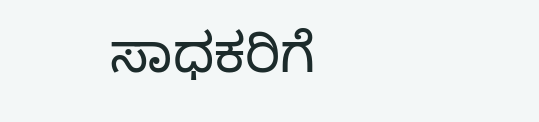ಸಾಧಕರಿಗೆ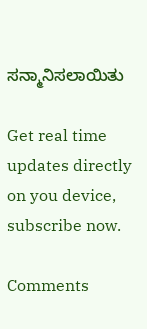ಸನ್ಮಾನಿಸಲಾಯಿತು

Get real time updates directly on you device, subscribe now.

Comments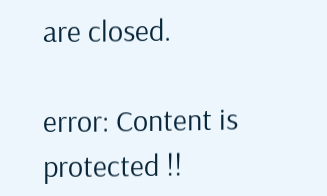are closed.

error: Content is protected !!